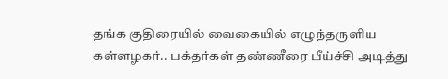தங்க குதிரையில் வைகையில் எழுந்தருளிய கள்ளழகர்.. பக்தர்கள் தண்ணீரை பீய்ச்சி அடித்து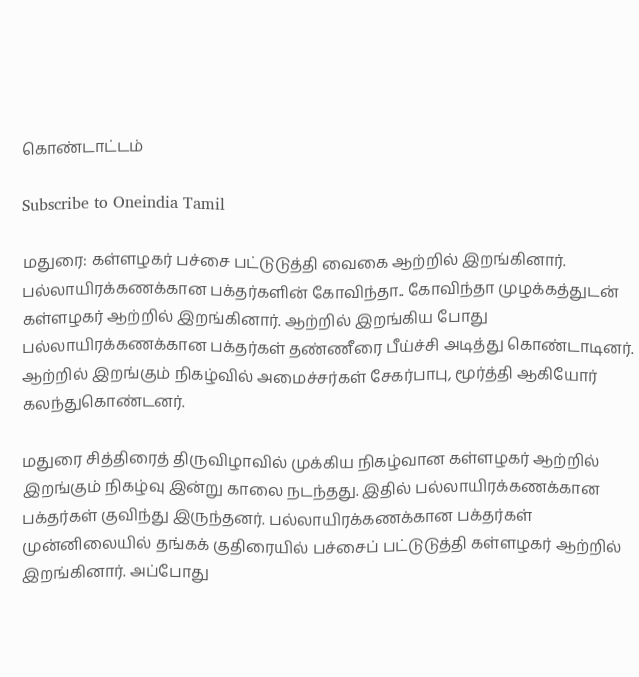கொண்டாட்டம்

Subscribe to Oneindia Tamil

மதுரை: கள்ளழகர் பச்சை பட்டுடுத்தி வைகை ஆற்றில் இறங்கினார். பல்லாயிரக்கணக்கான பக்தர்களின் கோவிந்தா.. கோவிந்தா முழக்கத்துடன் கள்ளழகர் ஆற்றில் இறங்கினார். ஆற்றில் இறங்கிய போது பல்லாயிரக்கணக்கான பக்தர்கள் தண்ணீரை பீய்ச்சி அடித்து கொண்டாடினர். ஆற்றில் இறங்கும் நிகழ்வில் அமைச்சர்கள் சேகர்பாபு, மூர்த்தி ஆகியோர் கலந்துகொண்டனர்.

மதுரை சித்திரைத் திருவிழாவில் முக்கிய நிகழ்வான கள்ளழகர் ஆற்றில் இறங்கும் நிகழ்வு இன்று காலை நடந்தது. இதில் பல்லாயிரக்கணக்கான பக்தர்கள் குவிந்து இருந்தனர். பல்லாயிரக்கணக்கான பக்தர்கள் முன்னிலையில் தங்கக் குதிரையில் பச்சைப் பட்டுடுத்தி கள்ளழகர் ஆற்றில் இறங்கினார். அப்போது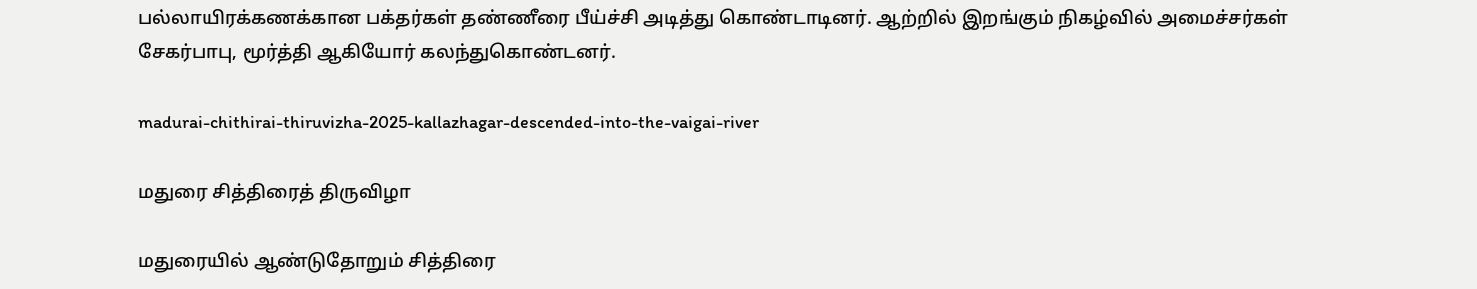பல்லாயிரக்கணக்கான பக்தர்கள் தண்ணீரை பீய்ச்சி அடித்து கொண்டாடினர். ஆற்றில் இறங்கும் நிகழ்வில் அமைச்சர்கள் சேகர்பாபு, மூர்த்தி ஆகியோர் கலந்துகொண்டனர்.

madurai-chithirai-thiruvizha-2025-kallazhagar-descended-into-the-vaigai-river

மதுரை சித்திரைத் திருவிழா

மதுரையில் ஆண்டுதோறும் சித்திரை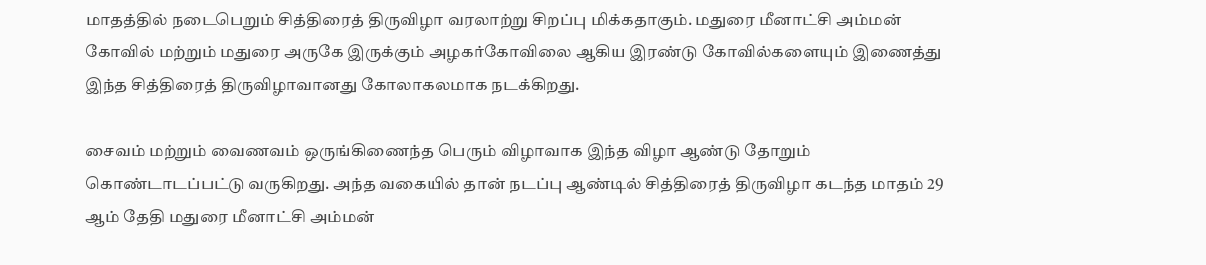மாதத்தில் நடைபெறும் சித்திரைத் திருவிழா வரலாற்று சிறப்பு மிக்கதாகும். மதுரை மீனாட்சி அம்மன் கோவில் மற்றும் மதுரை அருகே இருக்கும் அழகர்கோவிலை ஆகிய இரண்டு கோவில்களையும் இணைத்து இந்த சித்திரைத் திருவிழாவானது கோலாகலமாக நடக்கிறது.

சைவம் மற்றும் வைணவம் ஒருங்கிணைந்த பெரும் விழாவாக இந்த விழா ஆண்டு தோறும் கொண்டாடப்பட்டு வருகிறது. அந்த வகையில் தான் நடப்பு ஆண்டில் சித்திரைத் திருவிழா கடந்த மாதம் 29 ஆம் தேதி மதுரை மீனாட்சி அம்மன்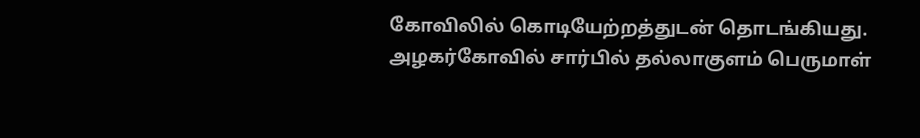கோவிலில் கொடியேற்றத்துடன் தொடங்கியது. அழகர்கோவில் சார்பில் தல்லாகுளம் பெருமாள்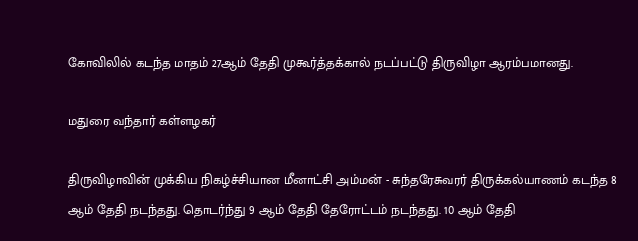கோவிலில் கடந்த மாதம் 27ஆம் தேதி முகூர்த்தக்கால் நடப்பட்டு திருவிழா ஆரம்பமானது.

மதுரை வந்தார் கள்ளழகர்

திருவிழாவின் முக்கிய நிகழ்ச்சியான மீனாட்சி அம்மன் - சுந்தரேசுவரர் திருக்கல்யாணம் கடந்த 8 ஆம் தேதி நடந்தது. தொடர்ந்து 9 ஆம் தேதி தேரோட்டம் நடந்தது. 10 ஆம் தேதி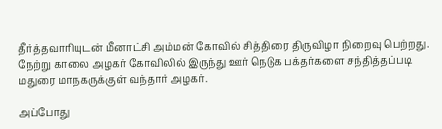தீர்த்தவாரியுடன் மீனாட்சி அம்மன் கோவில் சித்திரை திருவிழா நிறைவு பெற்றது. நேற்று காலை அழகர் கோவிலில் இருந்து ஊர் நெடுக பக்தர்களை சந்தித்தப்படி மதுரை மாநகருக்குள் வந்தார் அழகர்.

அப்போது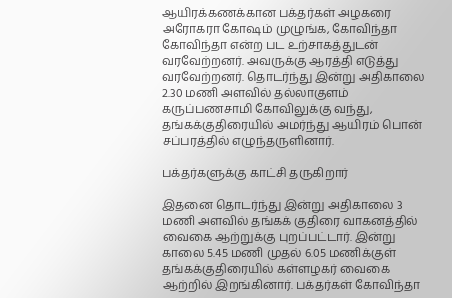ஆயிரக்கணக்கான பக்தர்கள் அழகரை அரோகரா கோஷம் முழுங்க, கோவிந்தா கோவிந்தா என்ற பட உற்சாகத்துடன் வரவேற்றனர். அவருக்கு ஆரத்தி எடுத்து வரவேற்றனர். தொடர்ந்து இன்று அதிகாலை 2.30 மணி அளவில் தல்லாகுளம் கருப்பணசாமி கோவிலுக்கு வந்து, தங்கக்குதிரையில் அமர்ந்து ஆயிரம் பொன் சப்பரத்தில் எழுந்தருளினார்.

பக்தர்களுக்கு காட்சி தருகிறார்

இதனை தொடர்ந்து இன்று அதிகாலை 3 மணி அளவில் தங்கக் குதிரை வாகனத்தில் வைகை ஆற்றுக்கு புறப்பட்டார். இன்று காலை 5.45 மணி முதல் 6.05 மணிக்குள் தங்கக்குதிரையில் கள்ளழகர் வைகை ஆற்றில் இறங்கினார். பக்தர்கள் கோவிந்தா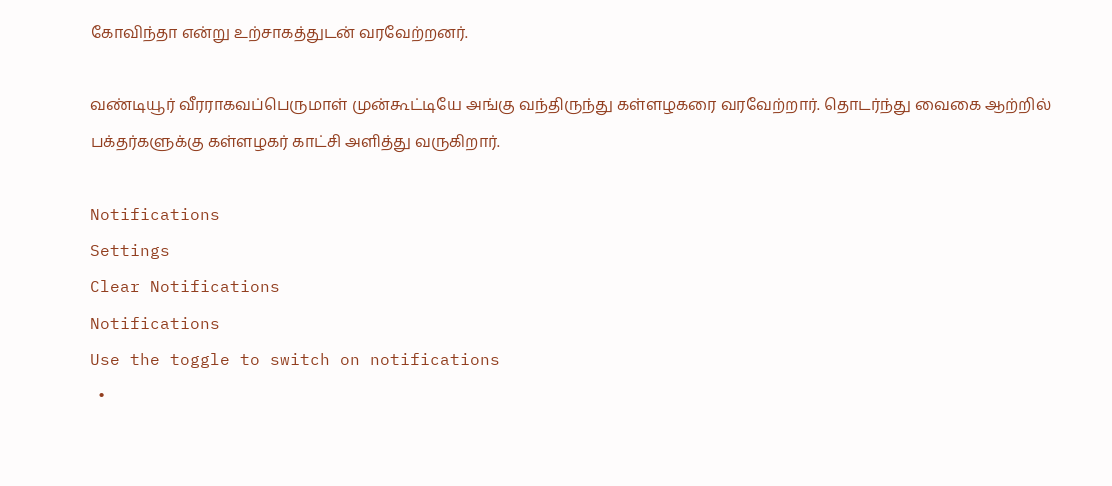கோவிந்தா என்று உற்சாகத்துடன் வரவேற்றனர்.

வண்டியூர் வீரராகவப்பெருமாள் முன்கூட்டியே அங்கு வந்திருந்து கள்ளழகரை வரவேற்றார். தொடர்ந்து வைகை ஆற்றில் பக்தர்களுக்கு கள்ளழகர் காட்சி அளித்து வருகிறார்.

Notifications
Settings
Clear Notifications
Notifications
Use the toggle to switch on notifications
  •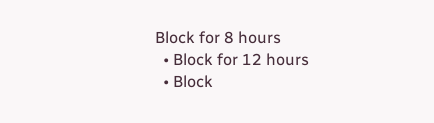Block for 8 hours
  • Block for 12 hours
  • Block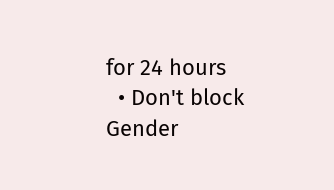for 24 hours
  • Don't block
Gender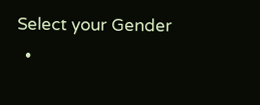Select your Gender
  •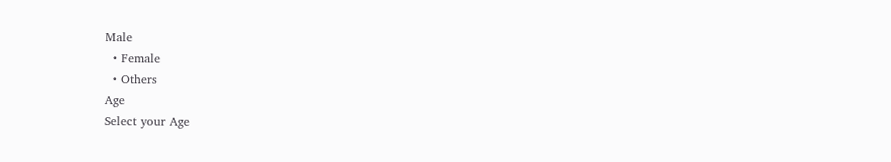Male
  • Female
  • Others
Age
Select your Age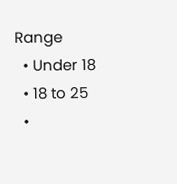Range
  • Under 18
  • 18 to 25
  •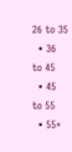26 to 35
  • 36 to 45
  • 45 to 55
  • 55+